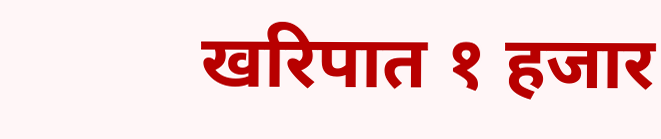खरिपात १ हजार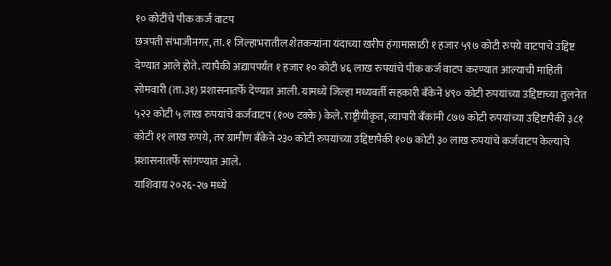१० कोटींचे पीक कर्ज वाटप
छत्रपती संभाजीनगर, ता. १ जिल्हाभरातील शेतकऱ्यांना यंदाच्या खरीप हंगामासाठी १ हजार ५९७ कोटी रुपये वाटपाचे उद्दिष्ट देण्यात आले होते. त्यापैकी अद्यापपर्यंत १ हजार १० कोटी ४६ लाख रुपयांचे पीक कर्ज वाटप करण्यात आल्याची माहिती सोमवारी (ता.३१) प्रशासनातर्फे देण्यात आली. यामध्ये जिल्हा मध्यवर्ती सहकारी बँकेने ४९० कोटी रुपयांच्या उद्दिष्टाच्या तुलनेत ५२२ कोटी ५ लाख रुपयांचे कर्जवाटप (१०७ टक्के) केले. राष्ट्रीयीकृत, व्यापारी बँकांनी ८७७ कोटी रुपयांच्या उद्दिष्टापैकी ३८१ कोटी ११ लाख रुपये, तर ग्रामीण बँकेने २३० कोटी रुपयांच्या उद्दिष्टापैकी १०७ कोटी ३० लाख रुपयांचे कर्जवाटप केल्याचे प्रशासनातर्फे सांगण्यात आले.
याशिवाय २०२६-२७ मध्ये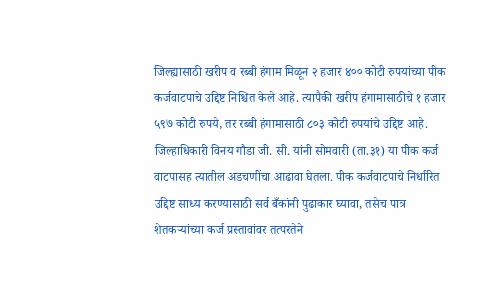जिल्ह्यासाठी खरीप व रब्बी हंगाम मिळून २ हजार ४०० कोटी रुपयांच्या पीक कर्जवाटपाचे उद्दिष्ट निश्चित केले आहे. त्यापैकी खरीप हंगामासाठीचे १ हजार ५९७ कोटी रुपये, तर रब्बी हंगामासाठी ८०३ कोटी रुपयांचे उद्दिष्ट आहे. जिल्हाधिकारी विनय गौडा जी. सी. यांनी सोमवारी (ता.३१) या पीक कर्ज वाटपासह त्यातील अडचणींचा आढावा घेतला. पीक कर्जवाटपाचे निर्धारित उद्दिष्ट साध्य करण्यासाठी सर्व बँकांनी पुढाकार घ्यावा, तसेच पात्र शेतकऱ्यांच्या कर्ज प्रस्तावांवर तत्परतेने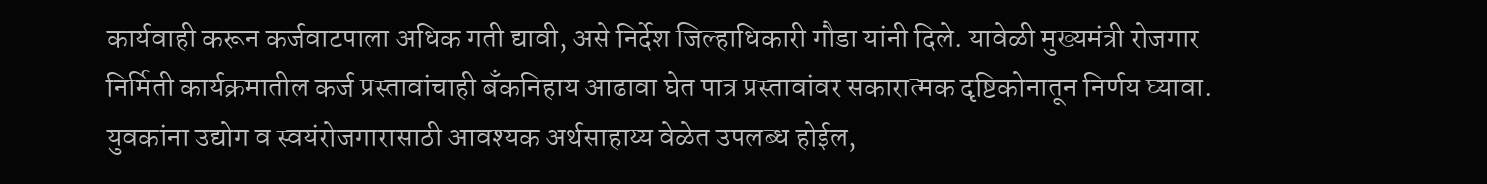कार्यवाही करून कर्जवाटपाला अधिक गती द्यावी, असे निर्देश जिल्हाधिकारी गौडा यांनी दिले. यावेळी मुख्यमंत्री रोजगार निर्मिती कार्यक्रमातील कर्ज प्रस्तावांचाही बँकनिहाय आढावा घेत पात्र प्रस्तावांवर सकारात्मक दृष्टिकोनातून निर्णय घ्यावा. युवकांना उद्योग व स्वयंरोजगारासाठी आवश्यक अर्थसाहाय्य वेळेत उपलब्ध होईल,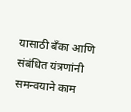यासाठी बँका आणि संबंधित यंत्रणांनी समन्वयाने काम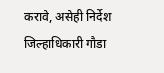करावे, असेही निर्देश जिल्हाधिकारी गौडा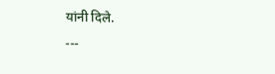यांनी दिले.
---